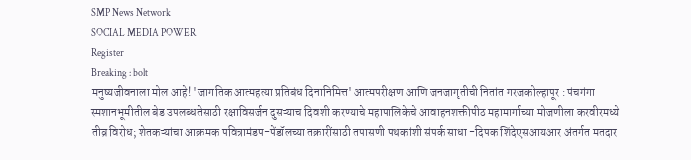SMP News Network
SOCIAL MEDIA POWER
Register
Breaking : bolt
मनुष्यजीवनाला मोल आहे! 'जागतिक आत्महत्या प्रतिबंध दिनानिमित्त' आत्मपरीक्षण आणि जनजागृतीची नितांत गरजकोल्हापूर : पंचगंगा स्मशानभूमीतील बेड उपलब्धतेसाठी रक्षाविसर्जन दुसऱ्याच दिवशी करण्याचे महापालिकेचे आवाहनशक्तीपीठ महामार्गाच्या मोजणीला करवीरमध्ये तीव्र विरोध; शेतकऱ्यांचा आक्रमक पवित्रामंडप-पेंडॉलच्या तक्रारींसाठी तपासणी पथकांशी संपर्क साधा -दिपक शिंदेएसआयआर अंतर्गत मतदार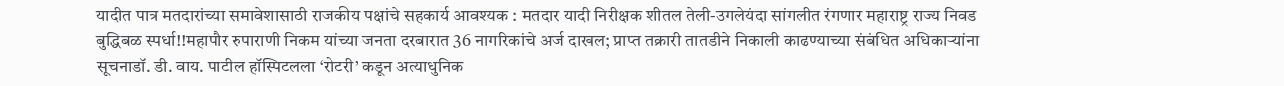यादीत पात्र मतदारांच्या समावेशासाठी राजकीय पक्षांचे सहकार्य आवश्यक : मतदार यादी निरीक्षक शीतल तेली-उगलेयंदा सांगलीत रंगणार महाराष्ट्र राज्य निवड बुद्धिबळ स्पर्धा!!महापौर रुपाराणी निकम यांच्या जनता दरबारात 36 नागरिकांचे अर्ज दाखल; प्राप्त तक्रारी तातडीने निकाली काढण्याच्या संबंधित अधिकाऱ्यांना सूचनाडॉ. डी. वाय. पाटील हॉस्पिटलला ‘रोटरी’ कडून अत्याधुनिक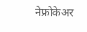नेफ्रोकेअर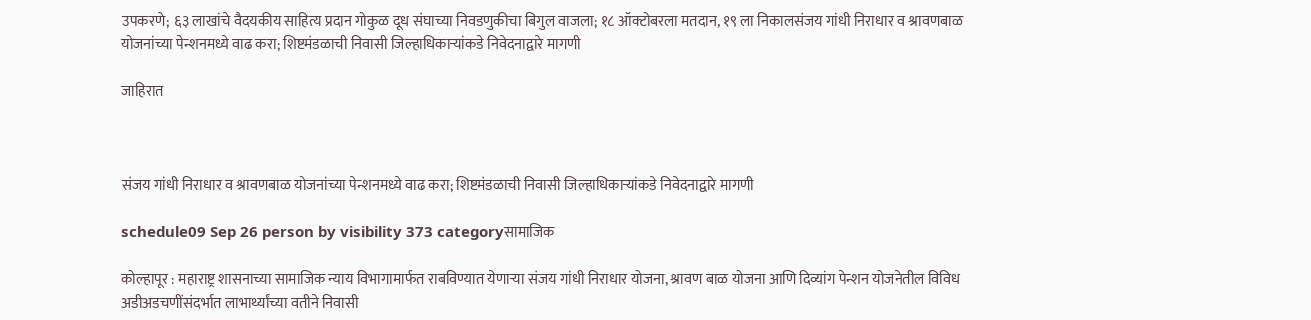उपकरणे; ६३ लाखांचे वैदयकीय साहित्य प्रदान गोकुळ दूध संघाच्या निवडणुकीचा बिगुल वाजला; १८ ऑक्टोबरला मतदान, १९ ला निकालसंजय गांधी निराधार व श्रावणबाळ योजनांच्या पेन्शनमध्ये वाढ करा; शिष्टमंडळाची निवासी जिल्हाधिकाऱ्यांकडे निवेदनाद्वारे मागणी

जाहिरात



संजय गांधी निराधार व श्रावणबाळ योजनांच्या पेन्शनमध्ये वाढ करा; शिष्टमंडळाची निवासी जिल्हाधिकाऱ्यांकडे निवेदनाद्वारे मागणी

schedule09 Sep 26 person by visibility 373 categoryसामाजिक

कोल्हापूर : महाराष्ट्र शासनाच्या सामाजिक न्याय विभागामार्फत राबविण्यात येणाऱ्या संजय गांधी निराधार योजना, श्रावण बाळ योजना आणि दिव्यांग पेन्शन योजनेतील विविध अडीअडचणींसंदर्भात लाभार्थ्यांच्या वतीने निवासी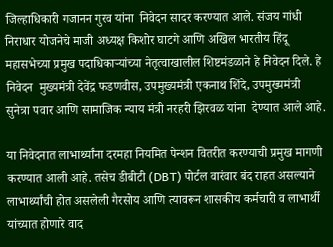जिल्हाधिकारी गजानन गुरव यांना  निवेदन सादर करण्यात आले. संजय गांधी निराधार योजनेचे माजी अध्यक्ष किशोर घाटगे आणि अखिल भारतीय हिंदू महासभेच्या प्रमुख पदाधिकाऱ्यांच्या नेतृत्वाखालील शिष्टमंडळाने हे निवेदन दिले. हे निवेदन  मुख्यमंत्री देवेंद्र फडणवीस, उपमुख्यमंत्री एकनाथ शिंदे, उपमुख्यमंत्री सुनेत्रा पवार आणि सामाजिक न्याय मंत्री नरहरी झिरवळ यांना  देण्यात आले आहे.

या निवेदनात लाभार्थ्यांना दरमहा नियमित पेन्शन वितरीत करण्याची प्रमुख मागणी करण्यात आली आहे. तसेच डीबीटी (DBT) पोर्टल वारंवार बंद राहत असल्याने लाभार्थ्यांची होत असलेली गैरसोय आणि त्यावरून शासकीय कर्मचारी व लाभार्थी यांच्यात होणारे वाद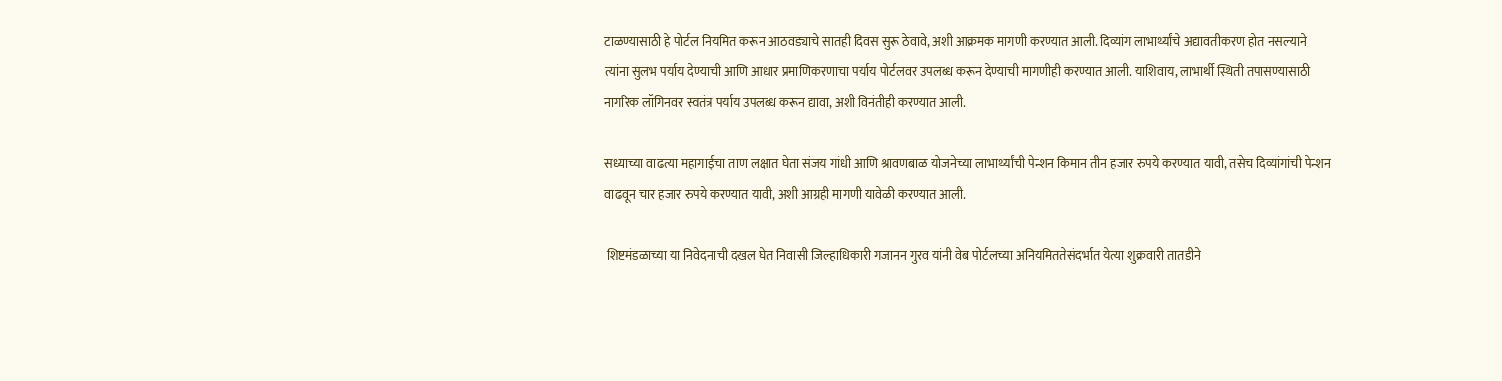टाळण्यासाठी हे पोर्टल नियमित करून आठवड्याचे सातही दिवस सुरू ठेवावे, अशी आक्रमक मागणी करण्यात आली. दिव्यांग लाभार्थ्यांचे अद्यावतीकरण होत नसल्याने त्यांना सुलभ पर्याय देण्याची आणि आधार प्रमाणिकरणाचा पर्याय पोर्टलवर उपलब्ध करून देण्याची मागणीही करण्यात आली. याशिवाय, लाभार्थी स्थिती तपासण्यासाठी नागरिक लॉगिनवर स्वतंत्र पर्याय उपलब्ध करून द्यावा, अशी विनंतीही करण्यात आली.

सध्याच्या वाढत्या महागाईचा ताण लक्षात घेता संजय गांधी आणि श्रावणबाळ योजनेच्या लाभार्थ्यांची पेन्शन किमान तीन हजार रुपये करण्यात यावी, तसेच दिव्यांगांची पेन्शन वाढवून चार हजार रुपये करण्यात यावी, अशी आग्रही मागणी यावेळी करण्यात आली.

 शिष्टमंडळाच्या या निवेदनाची दखल घेत निवासी जिल्हाधिकारी गजानन गुरव यांनी वेब पोर्टलच्या अनियमिततेसंदर्भात येत्या शुक्रवारी तातडीने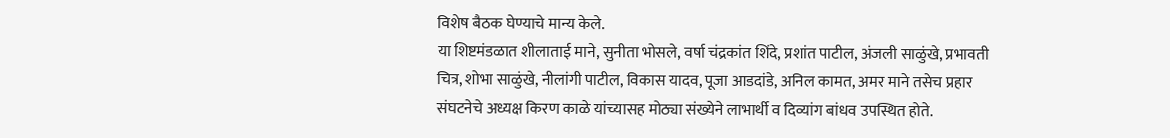विशेष बैठक घेण्याचे मान्य केले.
या शिष्टमंडळात शीलाताई माने, सुनीता भोसले, वर्षा चंद्रकांत शिंदे, प्रशांत पाटील, अंजली साळुंखे, प्रभावती चित्र, शोभा साळुंखे, नीलांगी पाटील, विकास यादव, पूजा आडदांडे, अनिल कामत, अमर माने तसेच प्रहार संघटनेचे अध्यक्ष किरण काळे यांच्यासह मोठ्या संख्येने लाभार्थी व दिव्यांग बांधव उपस्थित होते.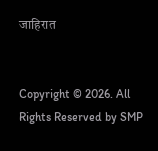जाहिरात


Copyright © 2026. All Rights Reserved by SMP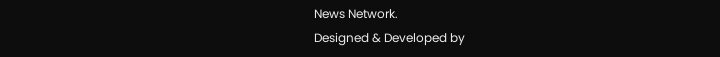News Network.
Designed & Developed by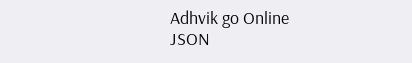Adhvik go Online
JSON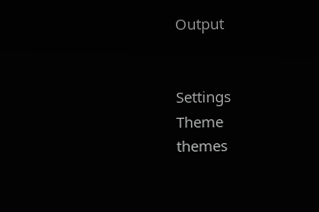Output


Settings
Theme
themes